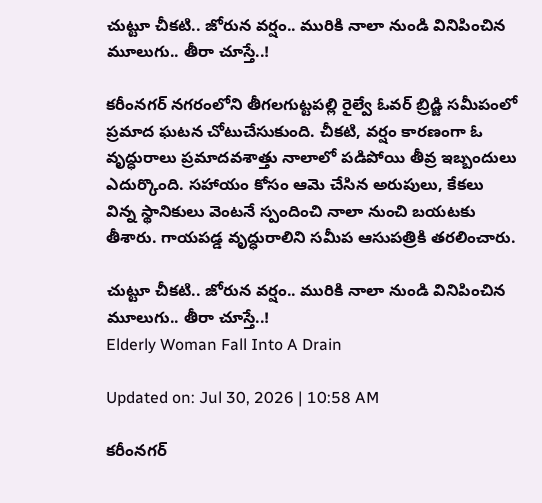చుట్టూ చీకటి.. జోరున వర్షం.. మురికి నాలా నుండి వినిపించిన మూలుగు.. తీరా చూస్తే..!

కరీంనగర్ నగరంలోని తీగలగుట్టపల్లి రైల్వే ఓవర్ బ్రిడ్జి సమీపంలో ప్రమాద ఘటన చోటుచేసుకుంది. చీకటి, వర్షం కారణంగా ఓ వృద్ధురాలు ప్రమాదవశాత్తు నాలాలో పడిపోయి తీవ్ర ఇబ్బందులు ఎదుర్కొంది. సహాయం కోసం ఆమె చేసిన అరుపులు, కేకలు విన్న స్థానికులు వెంటనే స్పందించి నాలా నుంచి బయటకు తీశారు. గాయపడ్డ వృద్ధురాలిని సమీప ఆసుపత్రికి తరలించారు.

చుట్టూ చీకటి.. జోరున వర్షం.. మురికి నాలా నుండి వినిపించిన మూలుగు.. తీరా చూస్తే..!
Elderly Woman Fall Into A Drain

Updated on: Jul 30, 2026 | 10:58 AM

కరీంనగర్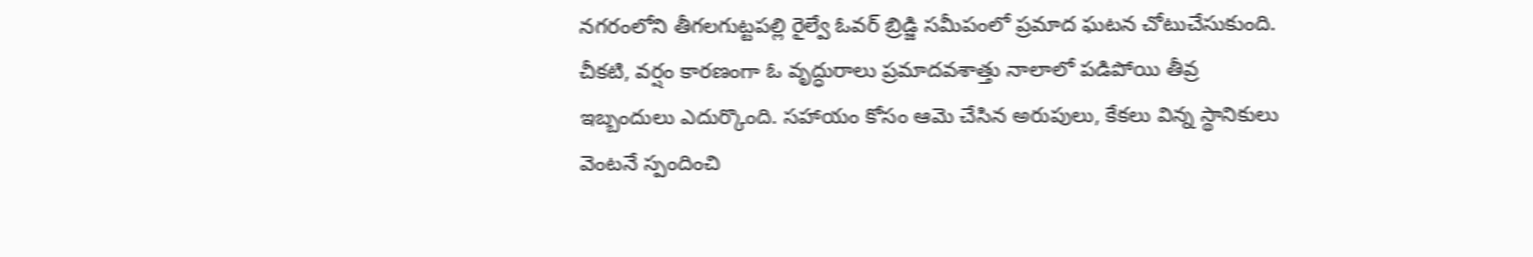నగరంలోని తీగలగుట్టపల్లి రైల్వే ఓవర్ బ్రిడ్జి సమీపంలో ప్రమాద ఘటన చోటుచేసుకుంది. చీకటి, వర్షం కారణంగా ఓ వృద్ధురాలు ప్రమాదవశాత్తు నాలాలో పడిపోయి తీవ్ర ఇబ్బందులు ఎదుర్కొంది. సహాయం కోసం ఆమె చేసిన అరుపులు, కేకలు విన్న స్థానికులు వెంటనే స్పందించి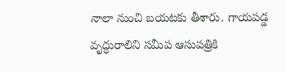నాలా నుంచి బయటకు తీశారు. గాయపడ్డ వృద్ధురాలిని సమీప ఆసుపత్రికి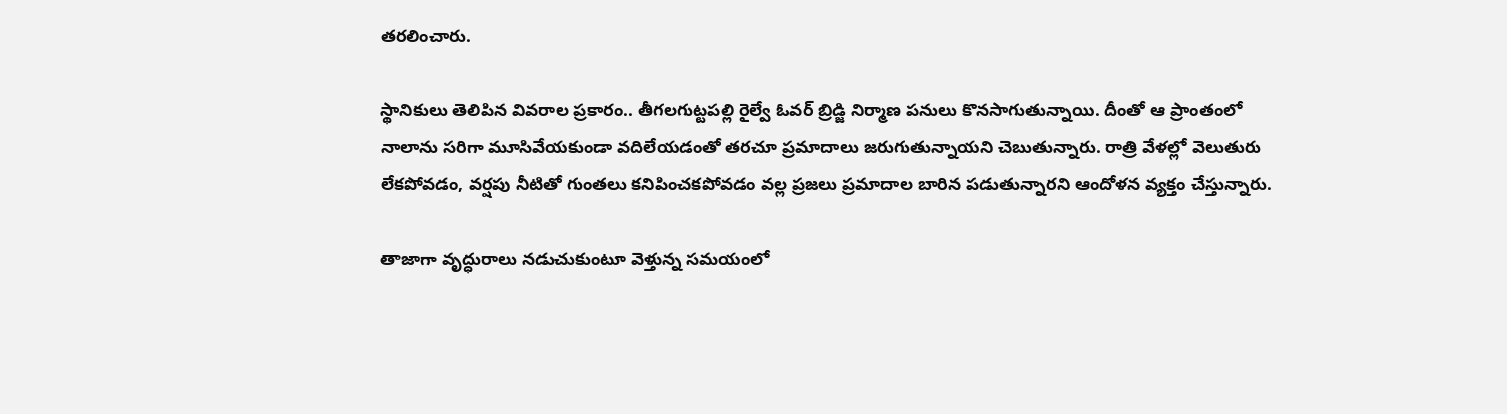తరలించారు.

స్థానికులు తెలిపిన వివరాల ప్రకారం.. తీగలగుట్టపల్లి రైల్వే ఓవర్ బ్రిడ్జి నిర్మాణ పనులు కొనసాగుతున్నాయి. దీంతో ఆ ప్రాంతంలో నాలాను సరిగా మూసివేయకుండా వదిలేయడంతో తరచూ ప్రమాదాలు జరుగుతున్నాయని చెబుతున్నారు. రాత్రి వేళల్లో వెలుతురు లేకపోవడం, వర్షపు నీటితో గుంతలు కనిపించకపోవడం వల్ల ప్రజలు ప్రమాదాల బారిన పడుతున్నారని ఆందోళన వ్యక్తం చేస్తున్నారు.

తాజాగా వృద్ధురాలు నడుచుకుంటూ వెళ్తున్న సమయంలో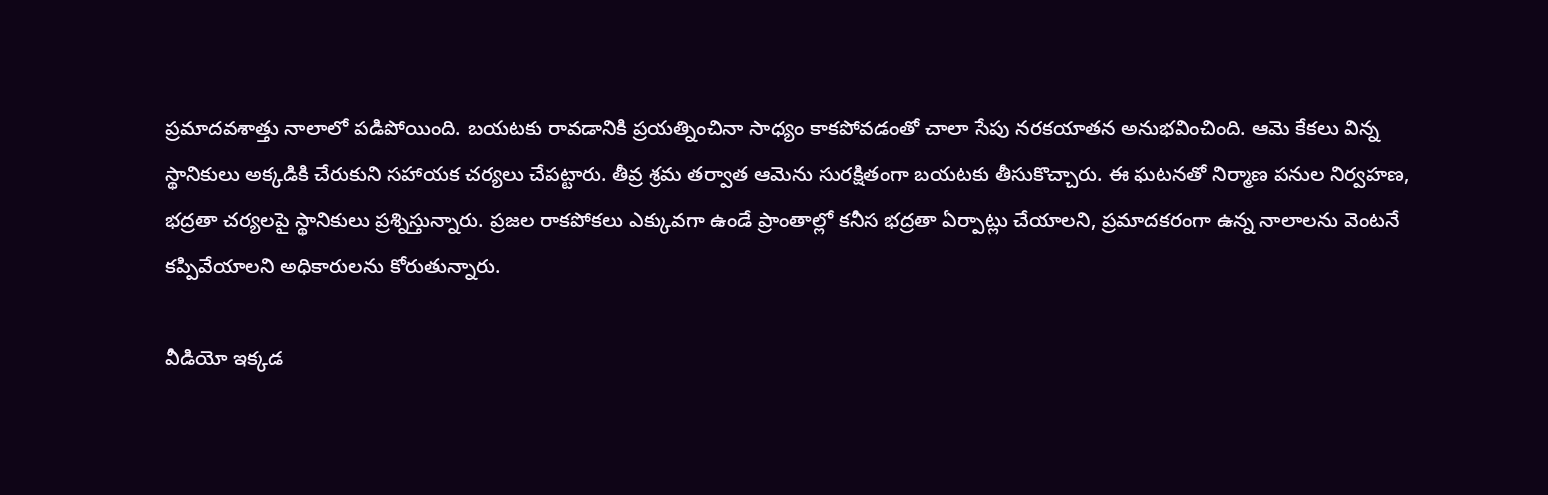ప్రమాదవశాత్తు నాలాలో పడిపోయింది. బయటకు రావడానికి ప్రయత్నించినా సాధ్యం కాకపోవడంతో చాలా సేపు నరకయాతన అనుభవించింది. ఆమె కేకలు విన్న స్థానికులు అక్కడికి చేరుకుని సహాయక చర్యలు చేపట్టారు. తీవ్ర శ్రమ తర్వాత ఆమెను సురక్షితంగా బయటకు తీసుకొచ్చారు. ఈ ఘటనతో నిర్మాణ పనుల నిర్వహణ, భద్రతా చర్యలపై స్థానికులు ప్రశ్నిస్తున్నారు. ప్రజల రాకపోకలు ఎక్కువగా ఉండే ప్రాంతాల్లో కనీస భద్రతా ఏర్పాట్లు చేయాలని, ప్రమాదకరంగా ఉన్న నాలాలను వెంటనే కప్పివేయాలని అధికారులను కోరుతున్నారు.

వీడియో ఇక్కడ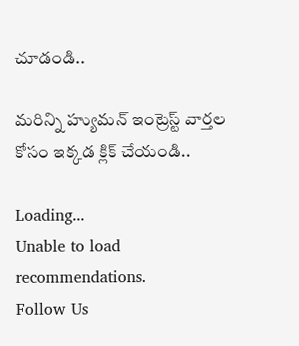చూడండి..

మరిన్ని హ్యుమన్ ఇంట్రెస్ట్ వార్తల కోసం ఇక్కడ క్లిక్ చేయండి..

Loading...
Unable to load recommendations.
Follow Us